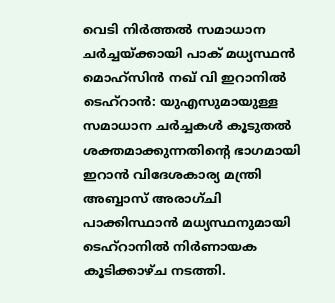വെടി നിർത്തൽ സമാധാന ചർച്ചയ്ക്കായി പാക് മധ്യസ്ഥൻ മൊഹ്സിൻ നഖ് വി ഇറാനിൽ
ടെഹ്റാൻ: യുഎസുമായുള്ള സമാധാന ചർച്ചകൾ കൂടുതൽ ശക്തമാക്കുന്നതിന്റെ ഭാഗമായി ഇറാൻ വിദേശകാര്യ മന്ത്രി അബ്ബാസ് അരാഗ്ചി പാക്കിസ്ഥാൻ മധ്യസ്ഥനുമായി ടെഹ്റാനിൽ നിർണായക കൂടിക്കാഴ്ച നടത്തി.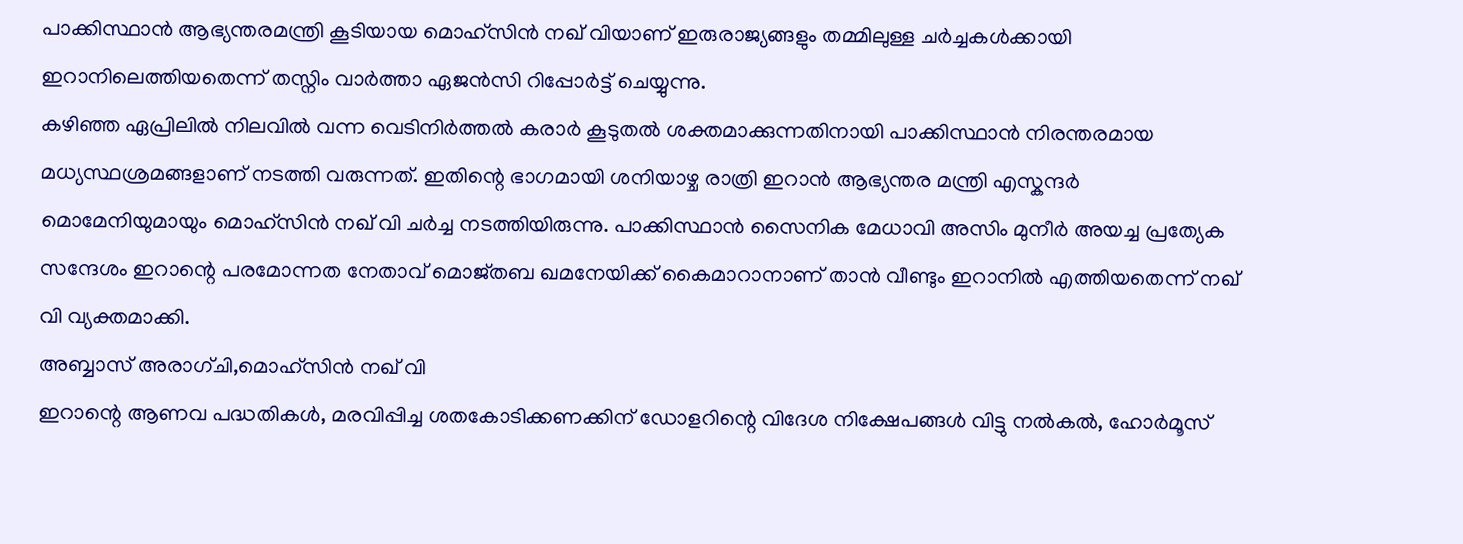പാക്കിസ്ഥാൻ ആഭ്യന്തരമന്ത്രി കൂടിയായ മൊഹ്സിൻ നഖ് വിയാണ് ഇരുരാജ്യങ്ങളും തമ്മിലുള്ള ചർച്ചകൾക്കായി ഇറാനിലെത്തിയതെന്ന് തസ്നിം വാർത്താ ഏജൻസി റിപ്പോർട്ട് ചെയ്യുന്നു.
കഴിഞ്ഞ ഏപ്രിലിൽ നിലവിൽ വന്ന വെടിനിർത്തൽ കരാർ കൂടുതൽ ശക്തമാക്കുന്നതിനായി പാക്കിസ്ഥാൻ നിരന്തരമായ മധ്യസ്ഥശ്രമങ്ങളാണ് നടത്തി വരുന്നത്. ഇതിന്റെ ഭാഗമായി ശനിയാഴ്ച രാത്രി ഇറാൻ ആഭ്യന്തര മന്ത്രി എസ്കന്ദർ മൊമേനിയുമായും മൊഹ്സിൻ നഖ് വി ചർച്ച നടത്തിയിരുന്നു. പാക്കിസ്ഥാൻ സൈനിക മേധാവി അസിം മുനീർ അയച്ച പ്രത്യേക സന്ദേശം ഇറാന്റെ പരമോന്നത നേതാവ് മൊജ്തബ ഖമനേയിക്ക് കൈമാറാനാണ് താൻ വീണ്ടും ഇറാനിൽ എത്തിയതെന്ന് നഖ് വി വ്യക്തമാക്കി.
അബ്ബാസ് അരാഗ്ചി,മൊഹ്സിൻ നഖ് വി
ഇറാന്റെ ആണവ പദ്ധതികൾ, മരവിപ്പിച്ച ശതകോടിക്കണക്കിന് ഡോളറിന്റെ വിദേശ നിക്ഷേപങ്ങൾ വിട്ടു നൽകൽ, ഹോർമൂസ്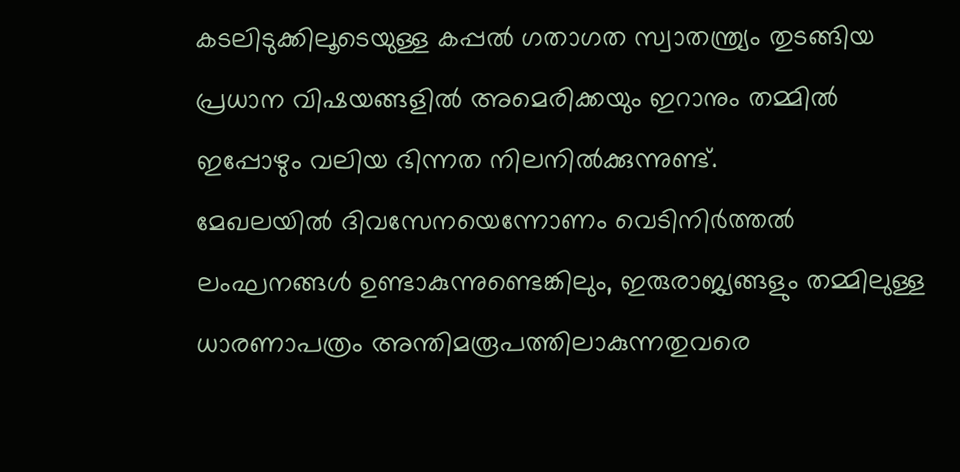കടലിടുക്കിലൂടെയുള്ള കപ്പൽ ഗതാഗത സ്വാതന്ത്ര്യം തുടങ്ങിയ പ്രധാന വിഷയങ്ങളിൽ അമെരിക്കയും ഇറാനും തമ്മിൽ ഇപ്പോഴും വലിയ ഭിന്നത നിലനിൽക്കുന്നുണ്ട്.
മേഖലയിൽ ദിവസേനയെന്നോണം വെടിനിർത്തൽ ലംഘനങ്ങൾ ഉണ്ടാകുന്നുണ്ടെങ്കിലും, ഇരുരാജ്യങ്ങളും തമ്മിലുള്ള ധാരണാപത്രം അന്തിമരൂപത്തിലാകുന്നതുവരെ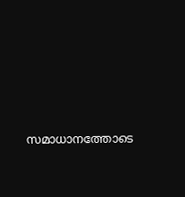സമാധാനത്തോടെ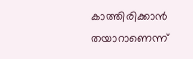കാത്തിരിക്കാൻ തയാറാണെന്ന്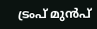ട്രംപ് മുൻപ്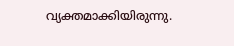വ്യക്തമാക്കിയിരുന്നു.